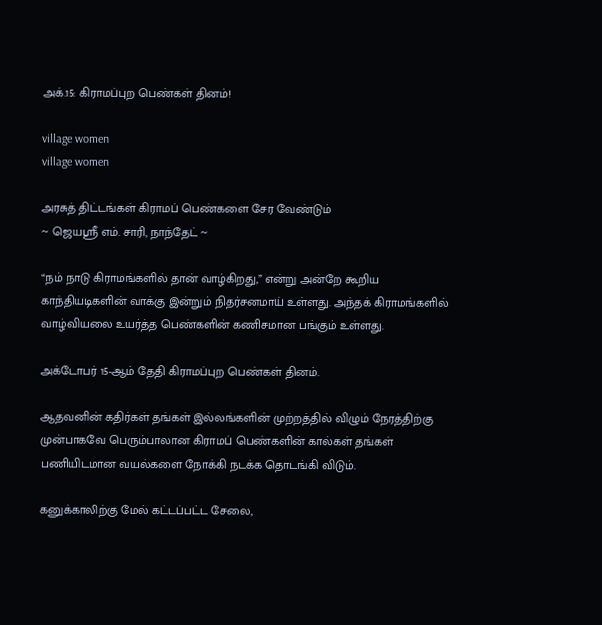அக்.15: கிராமப்புற பெண்கள் தினம்!

village women
village women

அரசுத் திட்டங்கள் கிராமப் பெண்களை சேர வேண்டும்
~ ஜெயஸ்ரீ எம். சாரி, நாந்தேட் ~

“நம் நாடு கிராமங்களில் தான் வாழ்கிறது,” என்று அன்றே கூறிய காந்தியடிகளின் வாக்கு இன்றும் நிதர்சனமாய் உள்ளது. அந்தக் கிராமங்களில் வாழ்வியலை உயர்த்த பெண்களின் கணிசமான பங்கும் உள்ளது.

அக்டோபர் 15-ஆம் தேதி கிராமப்புற பெண்கள் தினம்.

ஆதவனின் கதிர்கள் தங்கள் இல்லங்களின் முற்றத்தில் விழும் நேரத்திற்கு முன்பாகவே பெரும்பாலான கிராமப் பெண்களின் கால்கள் தங்கள் பணியிடமான வயல்களை நோக்கி நடக்க தொடங்கி விடும்.

கனுக்காலிற்கு மேல் கட்டப்பட்ட சேலை,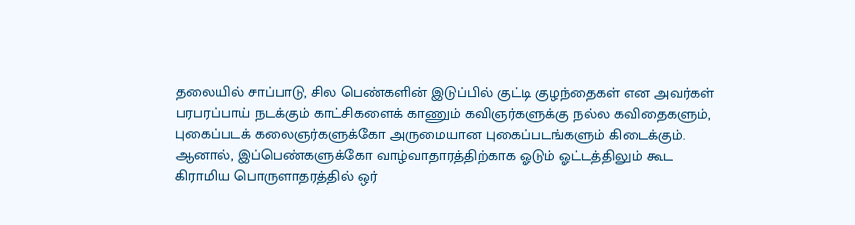தலையில் சாப்பாடு, சில பெண்களின் இடுப்பில் குட்டி குழந்தைகள் என அவர்கள் பரபரப்பாய் நடக்கும் காட்சிகளைக் காணும் கவிஞர்களுக்கு நல்ல கவிதைகளும், புகைப்படக் கலைஞர்களுக்கோ அருமையான புகைப்படங்களும் கிடைக்கும். ஆனால், இப்பெண்களுக்கோ வாழ்வாதாரத்திற்காக ஓடும் ஓட்டத்திலும் கூட கிராமிய பொருளாதரத்தில் ஒர்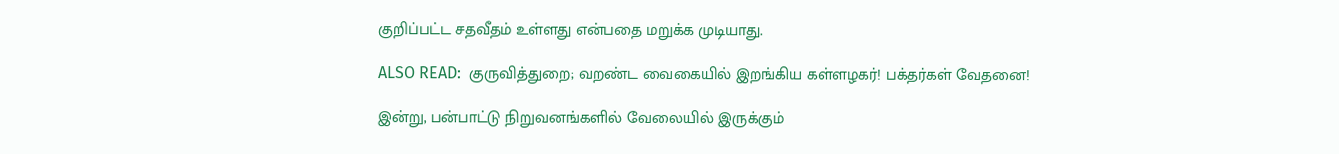குறிப்பட்ட சதவீதம் உள்ளது என்பதை மறுக்க முடியாது.

ALSO READ:  குருவித்துறை; வறண்ட வைகையில் இறங்கிய கள்ளழகர்! பக்தர்கள் வேதனை!

இன்று, பன்பாட்டு நிறுவனங்களில் வேலையில் இருக்கும்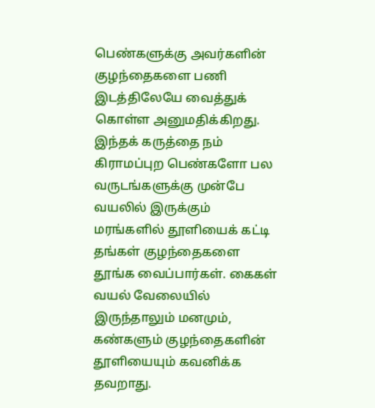பெண்களுக்கு அவர்களின் குழந்தைகளை பணி இடத்திலேயே வைத்துக் கொள்ள அனுமதிக்கிறது. இந்தக் கருத்தை நம் கிராமப்புற பெண்களோ பல வருடங்களுக்கு முன்பே வயலில் இருக்கும் மரங்களில் தூளியைக் கட்டி தங்கள் குழந்தைகளை தூங்க வைப்பார்கள். கைகள் வயல் வேலையில் இருந்தாலும் மனமும், கண்களும் குழந்தைகளின் தூளியையும் கவனிக்க தவறாது.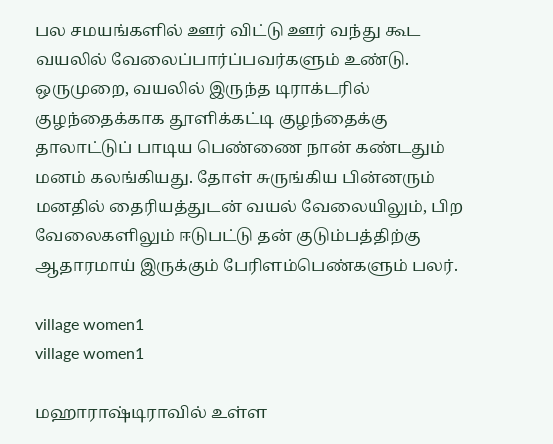பல சமயங்களில் ஊர் விட்டு ஊர் வந்து கூட வயலில் வேலைப்பார்ப்பவர்களும் உண்டு. ஒருமுறை, வயலில் இருந்த டிராக்டரில் குழந்தைக்காக தூளிக்கட்டி குழந்தைக்கு தாலாட்டுப் பாடிய பெண்ணை நான் கண்டதும் மனம் கலங்கியது. தோள் சுருங்கிய பின்னரும் மனதில் தைரியத்துடன் வயல் வேலையிலும், பிற வேலைகளிலும் ஈடுபட்டு தன் குடும்பத்திற்கு ஆதாரமாய் இருக்கும் பேரிளம்பெண்களும் பலர்.

village women1
village women1

மஹாராஷ்டிராவில் உள்ள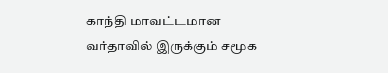காந்தி மாவட்டமான வர்தாவில் இருக்கும் சமூக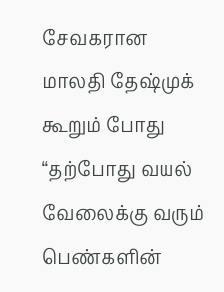சேவகரான மாலதி தேஷ்முக் கூறும் போது “தற்போது வயல் வேலைக்கு வரும் பெண்களின்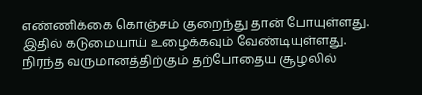எண்ணிக்கை கொஞ்சம் குறைந்து தான் போயுள்ளது. இதில் கடுமையாய் உழைக்கவும் வேண்டியுள்ளது. நிரந்த வருமானத்திற்கும் தற்போதைய சூழலில்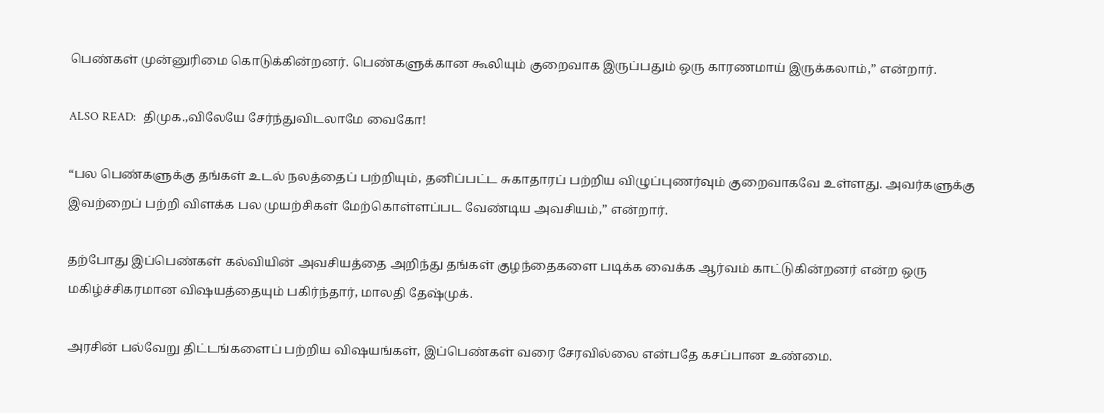பெண்கள் முன்னுரிமை கொடுக்கின்றனர். பெண்களுக்கான கூலியும் குறைவாக இருப்பதும் ஒரு காரணமாய் இருக்கலாம்,” என்றார்.

ALSO READ:  திமுக.,விலேயே சேர்ந்துவிடலாமே வைகோ!

“பல பெண்களுக்கு தங்கள் உடல் நலத்தைப் பற்றியும், தனிப்பட்ட சுகாதாரப் பற்றிய விழுப்புணர்வும் குறைவாகவே உள்ளது. அவர்களுக்கு இவற்றைப் பற்றி விளக்க பல முயற்சிகள் மேற்கொள்ளப்பட வேண்டிய அவசியம்,” என்றார்.

தற்போது இப்பெண்கள் கல்வியின் அவசியத்தை அறிந்து தங்கள் குழந்தைகளை படிக்க வைக்க ஆர்வம் காட்டுகின்றனர் என்ற ஒரு மகிழ்ச்சிகரமான விஷயத்தையும் பகிர்ந்தார், மாலதி தேஷ்முக்.

அரசின் பல்வேறு திட்டங்களைப் பற்றிய விஷயங்கள், இப்பெண்கள் வரை சேரவில்லை என்பதே கசப்பான உண்மை.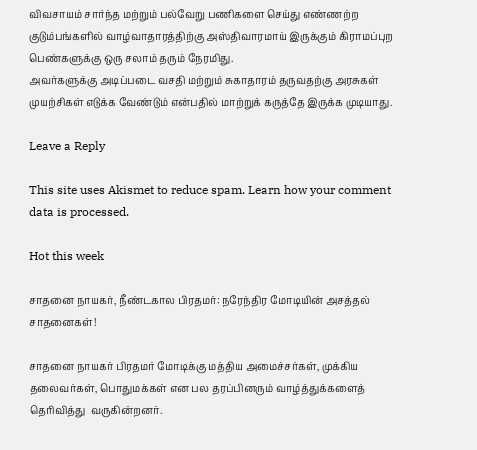விவசாயம் சார்ந்த மற்றும் பல்வேறு பணிகளை செய்து எண்ணற்ற குடும்பங்களில் வாழ்வாதாரத்திற்கு அஸ்திவாரமாய் இருக்கும் கிராமப்புற பெண்களுக்கு ஒரு சலாம் தரும் நேரமிது.
அவர்களுக்கு அடிப்படை வசதி மற்றும் சுகாதாரம் தருவதற்கு அரசுகள் முயற்சிகள் எடுக்க வேண்டும் என்பதில் மாற்றுக் கருத்தே இருக்க முடியாது.

Leave a Reply

This site uses Akismet to reduce spam. Learn how your comment data is processed.

Hot this week

சாதனை நாயகர், நீண்டகால பிரதமர்: நரேந்திர மோடியின் அசத்தல் சாதனைகள்!

சாதனை நாயகர் பிரதமர் மோடிக்கு மத்திய அமைச்சர்கள், முக்கிய தலைவர்கள், பொதுமக்கள் என பல தரப்பினரும் வாழ்த்துக்களைத் தெரிவித்து  வருகின்றனர்.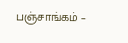பஞ்சாங்கம் –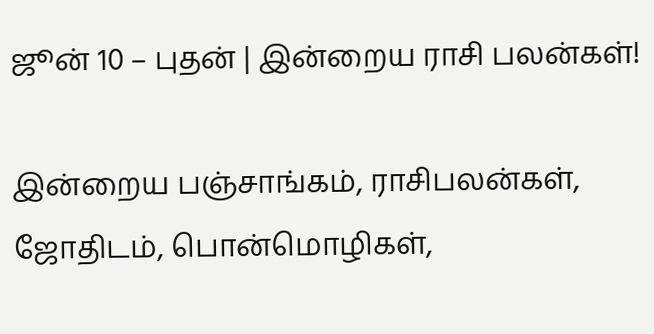ஜூன் 10 – புதன் | இன்றைய ராசி பலன்கள்!

இன்றைய பஞ்சாங்கம், ராசிபலன்கள், ஜோதிடம், பொன்மொழிகள்,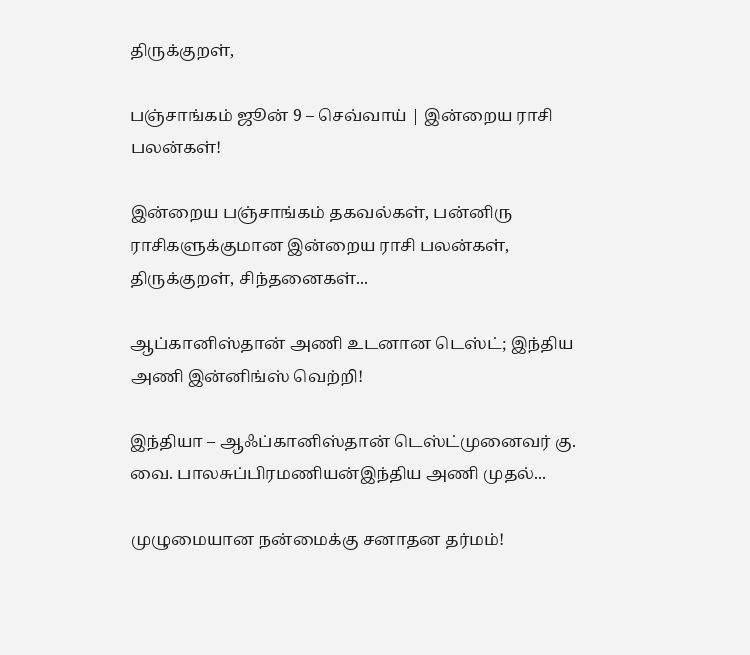திருக்குறள்,

பஞ்சாங்கம் ஜூன் 9 – செவ்வாய் | இன்றைய ராசி பலன்கள்!

இன்றைய பஞ்சாங்கம் தகவல்கள், பன்னிரு ராசிகளுக்குமான இன்றைய ராசி பலன்கள், திருக்குறள், சிந்தனைகள்...

ஆப்கானிஸ்தான் அணி உடனான டெஸ்ட்; இந்திய அணி இன்னிங்ஸ் வெற்றி!

இந்தியா – ஆஃப்கானிஸ்தான் டெஸ்ட்முனைவர் கு. வை. பாலசுப்பிரமணியன்இந்திய அணி முதல்...

முழுமையான நன்மைக்கு சனாதன தர்மம்!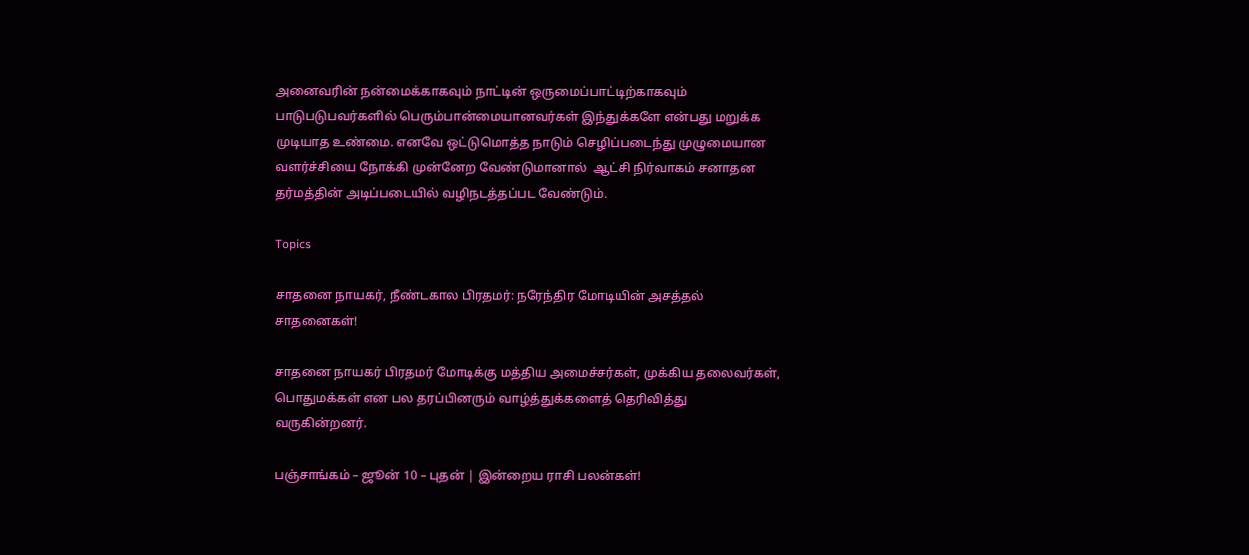அனைவரின் நன்மைக்காகவும் நாட்டின் ஒருமைப்பாட்டிற்காகவும் பாடுபடுபவர்களில் பெரும்பான்மையானவர்கள் இந்துக்களே என்பது மறுக்க முடியாத உண்மை. எனவே ஒட்டுமொத்த நாடும் செழிப்படைந்து முழுமையான வளர்ச்சியை நோக்கி முன்னேற வேண்டுமானால்  ஆட்சி நிர்வாகம் சனாதன தர்மத்தின் அடிப்படையில் வழிநடத்தப்பட வேண்டும்.

Topics

சாதனை நாயகர், நீண்டகால பிரதமர்: நரேந்திர மோடியின் அசத்தல் சாதனைகள்!

சாதனை நாயகர் பிரதமர் மோடிக்கு மத்திய அமைச்சர்கள், முக்கிய தலைவர்கள், பொதுமக்கள் என பல தரப்பினரும் வாழ்த்துக்களைத் தெரிவித்து  வருகின்றனர்.

பஞ்சாங்கம் – ஜூன் 10 – புதன் | இன்றைய ராசி பலன்கள்!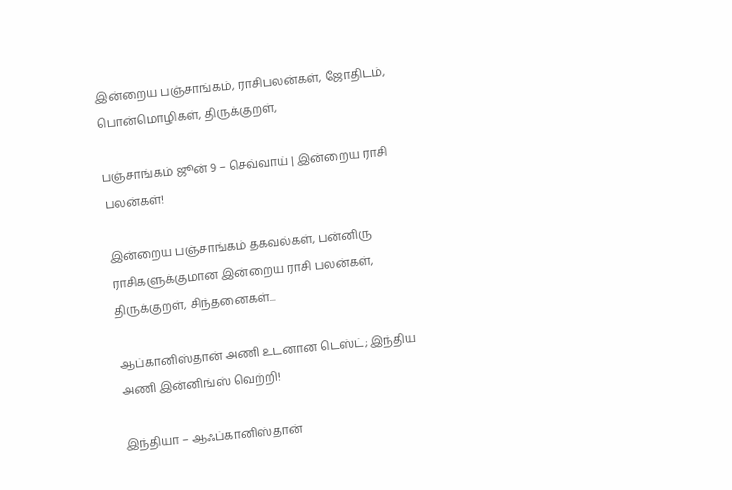இன்றைய பஞ்சாங்கம், ராசிபலன்கள், ஜோதிடம், பொன்மொழிகள், திருக்குறள்,

பஞ்சாங்கம் ஜூன் 9 – செவ்வாய் | இன்றைய ராசி பலன்கள்!

இன்றைய பஞ்சாங்கம் தகவல்கள், பன்னிரு ராசிகளுக்குமான இன்றைய ராசி பலன்கள், திருக்குறள், சிந்தனைகள்...

ஆப்கானிஸ்தான் அணி உடனான டெஸ்ட்; இந்திய அணி இன்னிங்ஸ் வெற்றி!

இந்தியா – ஆஃப்கானிஸ்தான்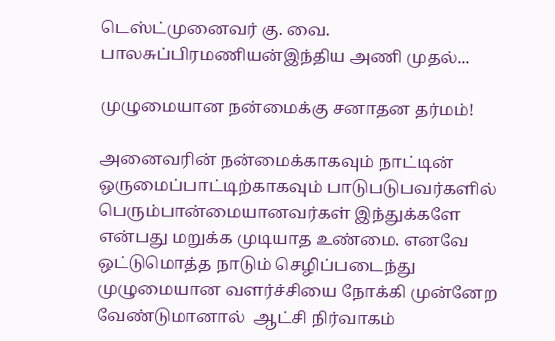டெஸ்ட்முனைவர் கு. வை. பாலசுப்பிரமணியன்இந்திய அணி முதல்...

முழுமையான நன்மைக்கு சனாதன தர்மம்!

அனைவரின் நன்மைக்காகவும் நாட்டின் ஒருமைப்பாட்டிற்காகவும் பாடுபடுபவர்களில் பெரும்பான்மையானவர்கள் இந்துக்களே என்பது மறுக்க முடியாத உண்மை. எனவே ஒட்டுமொத்த நாடும் செழிப்படைந்து முழுமையான வளர்ச்சியை நோக்கி முன்னேற வேண்டுமானால்  ஆட்சி நிர்வாகம்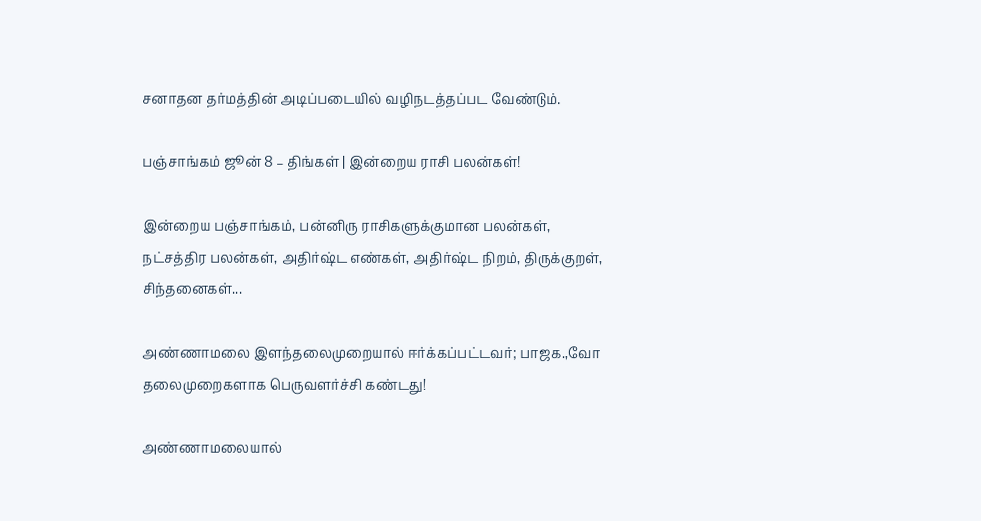சனாதன தர்மத்தின் அடிப்படையில் வழிநடத்தப்பட வேண்டும்.

பஞ்சாங்கம் ஜூன் 8 – திங்கள் | இன்றைய ராசி பலன்கள்!

இன்றைய பஞ்சாங்கம், பன்னிரு ராசிகளுக்குமான பலன்கள், நட்சத்திர பலன்கள், அதிர்ஷ்ட எண்கள், அதிர்ஷ்ட நிறம், திருக்குறள், சிந்தனைகள்...

அண்ணாமலை இளந்தலைமுறையால் ஈர்க்கப்பட்டவர்; பாஜக.,வோ தலைமுறைகளாக பெருவளர்ச்சி கண்டது!

அண்ணாமலையால்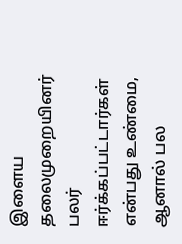இளைய தலைமுறையினர் பலர் ஈர்க்கப்பட்டார்கள் என்பது உண்மை, ஆனால் பல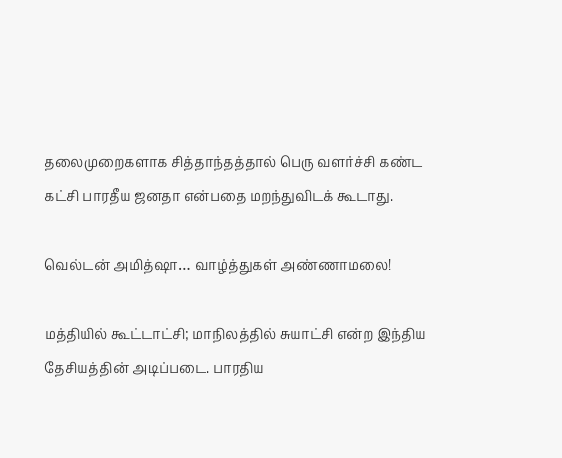தலைமுறைகளாக சித்தாந்தத்தால் பெரு வளர்ச்சி கண்ட கட்சி பாரதீய ஜனதா என்பதை மறந்துவிடக் கூடாது.

வெல்டன் அமித்ஷா… வாழ்த்துகள் அண்ணாமலை!

மத்தியில் கூட்டாட்சி; மாநிலத்தில் சுயாட்சி என்ற இந்திய தேசியத்தின் அடிப்படை. பாரதிய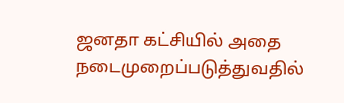ஜனதா கட்சியில் அதை நடைமுறைப்படுத்துவதில்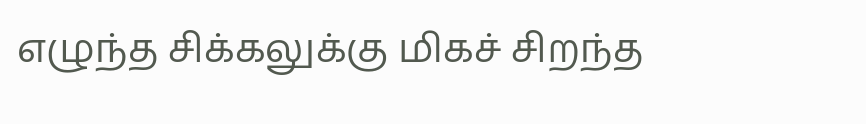எழுந்த சிக்கலுக்கு மிகச் சிறந்த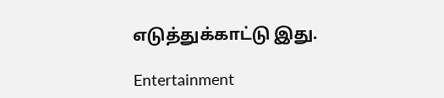எடுத்துக்காட்டு இது.

Entertainment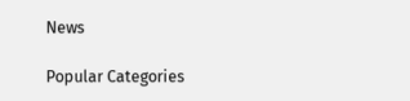News

Popular Categories